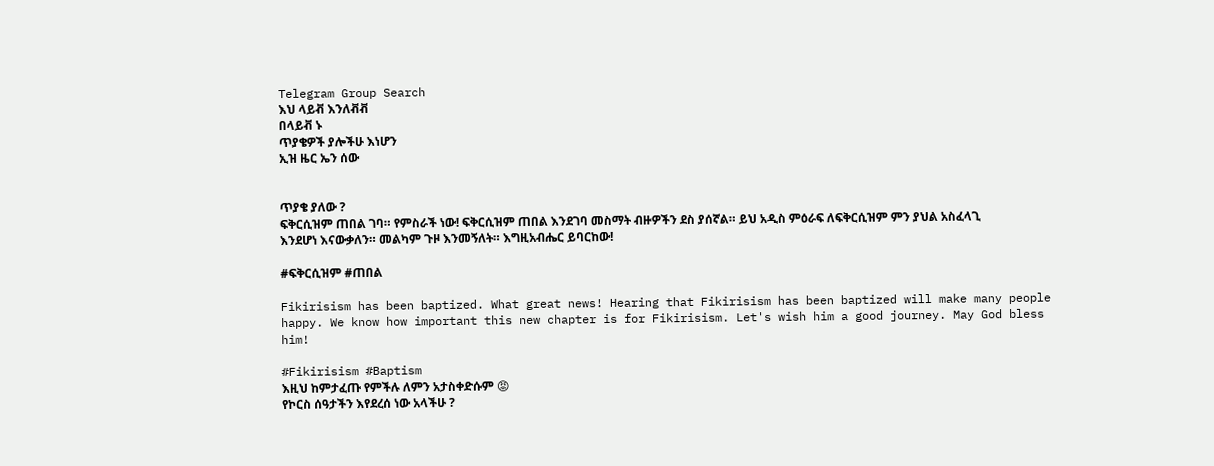Telegram Group Search
እህ ላይቭ እንለቭቭ
በላይቭ ኑ
ጥያቄዎች ያሎችሁ እነሆን
ኢዝ ዜር ኤን ሰው


ጥያቄ ያለው ?
ፍቅርሲዝም ጠበል ገባ። የምስራች ነው! ፍቅርሲዝም ጠበል እንደገባ መስማት ብዙዎችን ደስ ያሰኛል። ይህ አዲስ ምዕራፍ ለፍቅርሲዝም ምን ያህል አስፈላጊ እንደሆነ እናውቃለን። መልካም ጉዞ እንመኝለት። እግዚአብሔር ይባርከው!

#ፍቅርሲዝም #ጠበል

Fikirisism has been baptized. What great news! Hearing that Fikirisism has been baptized will make many people happy. We know how important this new chapter is for Fikirisism. Let's wish him a good journey. May God bless him!

#Fikirisism #Baptism
እዚህ ከምታፈጡ የምችሉ ለምን አታስቀድሱም 😡
የኮርስ ሰዓታችን እየደረሰ ነው አላችሁ ?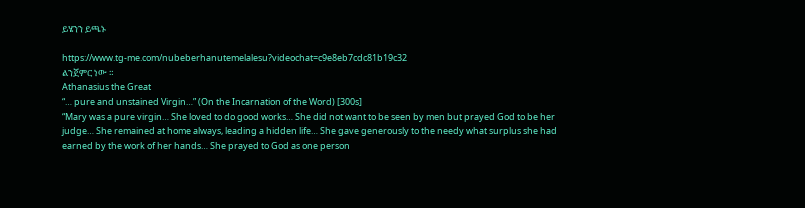ይሄንን ይጫኑ

https://www.tg-me.com/nubeberhanutemelalesu?videochat=c9e8eb7cdc81b19c32
ልንጀምር ነው ።
Athanasius the Great
“… pure and unstained Virgin…” (On the Incarnation of the Word) [300s]
“Mary was a pure virgin… She loved to do good works… She did not want to be seen by men but prayed God to be her judge… She remained at home always, leading a hidden life… She gave generously to the needy what surplus she had earned by the work of her hands… She prayed to God as one person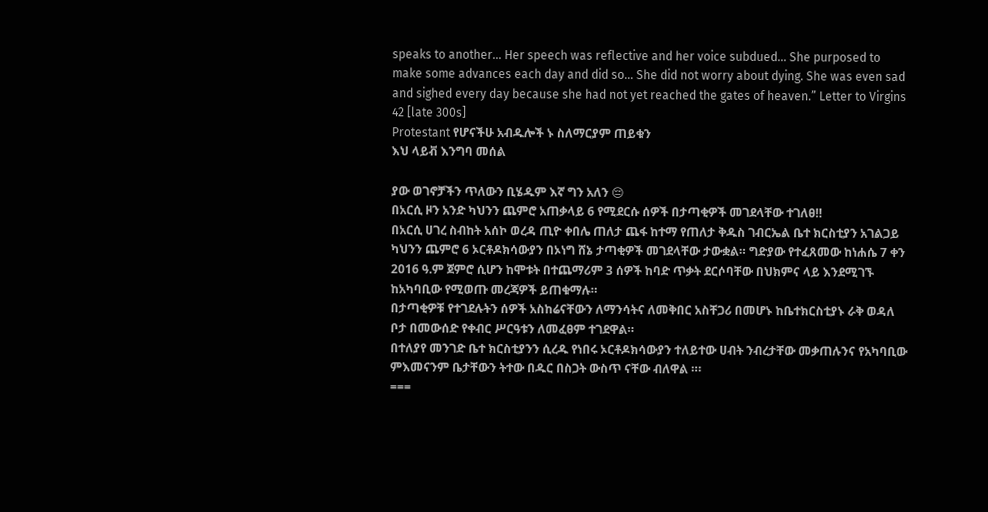speaks to another… Her speech was reflective and her voice subdued… She purposed to make some advances each day and did so… She did not worry about dying. She was even sad and sighed every day because she had not yet reached the gates of heaven.” Letter to Virgins 42 [late 300s]
Protestant የሆናችሁ አብዱሎች ኑ ስለማርያም ጠይቁን
እህ ላይቭ እንግባ መሰል

ያው ወገኖቻችን ጥለውን ቢሄዱም እኛ ግን አለን 😔
በአርሲ ዞን አንድ ካህንን ጨምሮ አጠቃላይ 6 የሚደርሱ ሰዎች በታጣቂዎች መገደላቸው ተገለፀ‼
በአርሲ ሀገረ ስብከት አሰኮ ወረዳ ጢዮ ቀበሌ ጠለታ ጨፋ ከተማ የጠለታ ቅዱስ ገብርኤል ቤተ ክርስቲያን አገልጋይ ካህንን ጨምሮ 6 ኦርቶዶክሳውያን በኦነግ ሸኔ ታጣቂዎች መገደላቸው ታውቋል። ግድያው የተፈጸመው ከነሐሴ 7 ቀን 2016 ዓ.ም ጀምሮ ሲሆን ከሞቱት በተጨማሪም 3 ሰዎች ከባድ ጥቃት ደርሶባቸው በህክምና ላይ እንደሚገኙ ከአካባቢው የሚወጡ መረጃዎች ይጠቁማሉ።
በታጣቂዎቹ የተገደሉትን ሰዎች አስከሬናቸውን ለማንሳትና ለመቅበር አስቸጋሪ በመሆኑ ከቤተክርስቲያኑ ራቅ ወዳለ ቦታ በመውሰድ የቀብር ሥርዓቱን ለመፈፀም ተገደዋል።
በተለያየ መንገድ ቤተ ክርስቲያንን ሲረዱ የነበሩ ኦርቶዶክሳውያን ተለይተው ሀብት ንብረታቸው መቃጠሉንና የአካባቢው ምእመናንም ቤታቸውን ትተው በዱር በስጋት ውስጥ ናቸው ብለዋል ።፡
===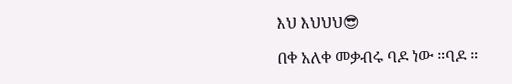እህ እህህህ😎

በቀ አለቀ መቃብሩ ባዶ ነው ።ባዶ ።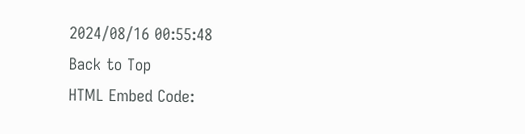2024/08/16 00:55:48
Back to Top
HTML Embed Code: